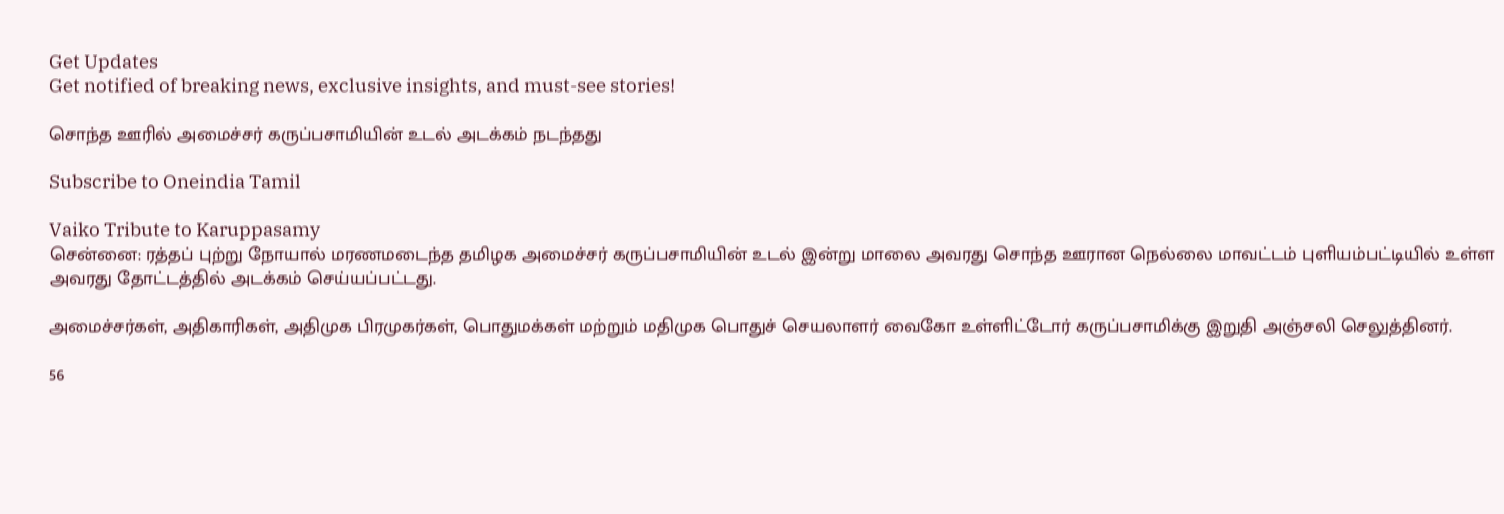Get Updates
Get notified of breaking news, exclusive insights, and must-see stories!

சொந்த ஊரில் அமைச்சர் கருப்பசாமியின் உடல் அடக்கம் நடந்தது

Subscribe to Oneindia Tamil

Vaiko Tribute to Karuppasamy
சென்னை: ரத்தப் புற்று நோயால் மரணமடைந்த தமிழக அமைச்சர் கருப்பசாமியின் உடல் இன்று மாலை அவரது சொந்த ஊரான நெல்லை மாவட்டம் புளியம்பட்டியில் உள்ள அவரது தோட்டத்தில் அடக்கம் செய்யப்பட்டது.

அமைச்சர்கள், அதிகாரிகள், அதிமுக பிரமுகர்கள், பொதுமக்கள் மற்றும் மதிமுக பொதுச் செயலாளர் வைகோ உள்ளிட்டோர் கருப்பசாமிக்கு இறுதி அஞ்சலி செலுத்தினர்.

56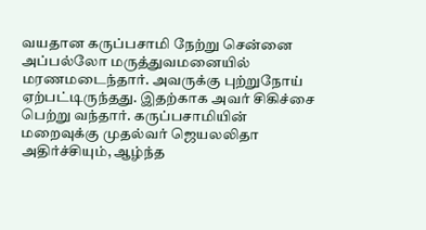வயதான கருப்பசாமி நேற்று சென்னை அப்பல்லோ மருத்துவமனையில் மரணமடைந்தார். அவருக்கு புற்றுநோய் ஏற்பட்டிருந்தது. இதற்காக அவர் சிகிச்சை பெற்று வந்தார். கருப்பசாமியின் மறைவுக்கு முதல்வர் ஜெயலலிதா அதிர்ச்சியும், ஆழ்ந்த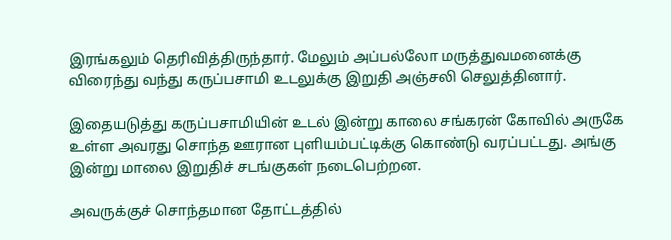இரங்கலும் தெரிவித்திருந்தார். மேலும் அப்பல்லோ மருத்துவமனைக்கு விரைந்து வந்து கருப்பசாமி உடலுக்கு இறுதி அஞ்சலி செலுத்தினார்.

இதையடுத்து கருப்பசாமியின் உடல் இன்று காலை சங்கரன் கோவில் அருகே உள்ள அவரது சொந்த ஊரான புளியம்பட்டிக்கு கொண்டு வரப்பட்டது. அங்கு இன்று மாலை இறுதிச் சடங்குகள் நடைபெற்றன.

அவருக்குச் சொந்தமான தோட்டத்தில்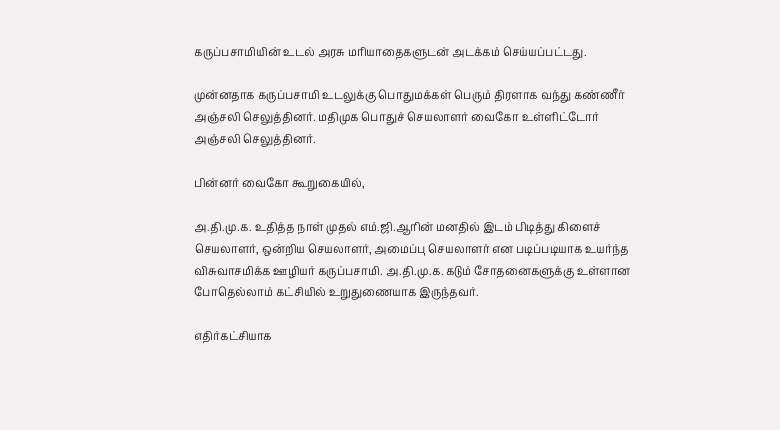கருப்பசாமியின் உடல் அரசு மரியாதைகளுடன் அடக்கம் செய்யப்பட்டது.

முன்னதாக கருப்பசாமி உடலுக்கு பொதுமக்கள் பெரும் திரளாக வந்து கண்ணீர் அஞ்சலி செலுத்தினர். மதிமுக பொதுச் செயலாளர் வைகோ உள்ளிட்டோர் அஞ்சலி செலுத்தினர்.

பின்னர் வைகோ கூறுகையில்,

அ.தி.மு.க. உதித்த நாள் முதல் எம்.ஜி.ஆரின் மனதில் இடம் பிடித்து கிளைச் செயலாளர், ஒன்றிய செயலாளர், அமைப்பு செயலாளர் என படிப்படியாக உயர்ந்த விசுவாசமிக்க ஊழியர் கருப்பசாமி. அ.தி.மு.க. கடும் சோதனைகளுக்கு உள்ளான போதெல்லாம் கட்சியில் உறுதுணையாக இருந்தவர்.

எதிர்கட்சியாக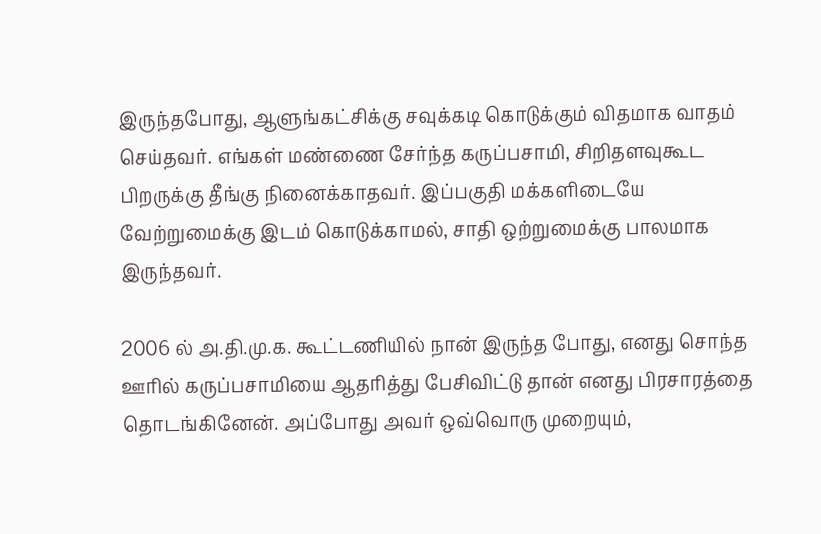இருந்தபோது, ஆளுங்கட்சிக்கு சவுக்கடி கொடுக்கும் விதமாக வாதம் செய்தவர். எங்கள் மண்ணை சேர்ந்த கருப்பசாமி, சிறிதளவுகூட பிறருக்கு தீங்கு நினைக்காதவர். இப்பகுதி மக்களிடையே வேற்றுமைக்கு இடம் கொடுக்காமல், சாதி ஒற்றுமைக்கு பாலமாக இருந்தவர்.

2006 ல் அ.தி.மு.க. கூட்டணியில் நான் இருந்த போது, எனது சொந்த ஊரில் கருப்பசாமியை ஆதரித்து பேசிவிட்டு தான் எனது பிரசாரத்தை தொடங்கினேன். அப்போது அவர் ஒவ்வொரு முறையும்,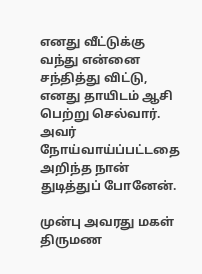எனது வீட்டுக்கு வந்து என்னை சந்தித்து விட்டு, எனது தாயிடம் ஆசி பெற்று செல்வார். அவர் நோய்வாய்ப்பட்டதை அறிந்த நான் துடித்துப் போனேன்.

முன்பு அவரது மகள் திருமண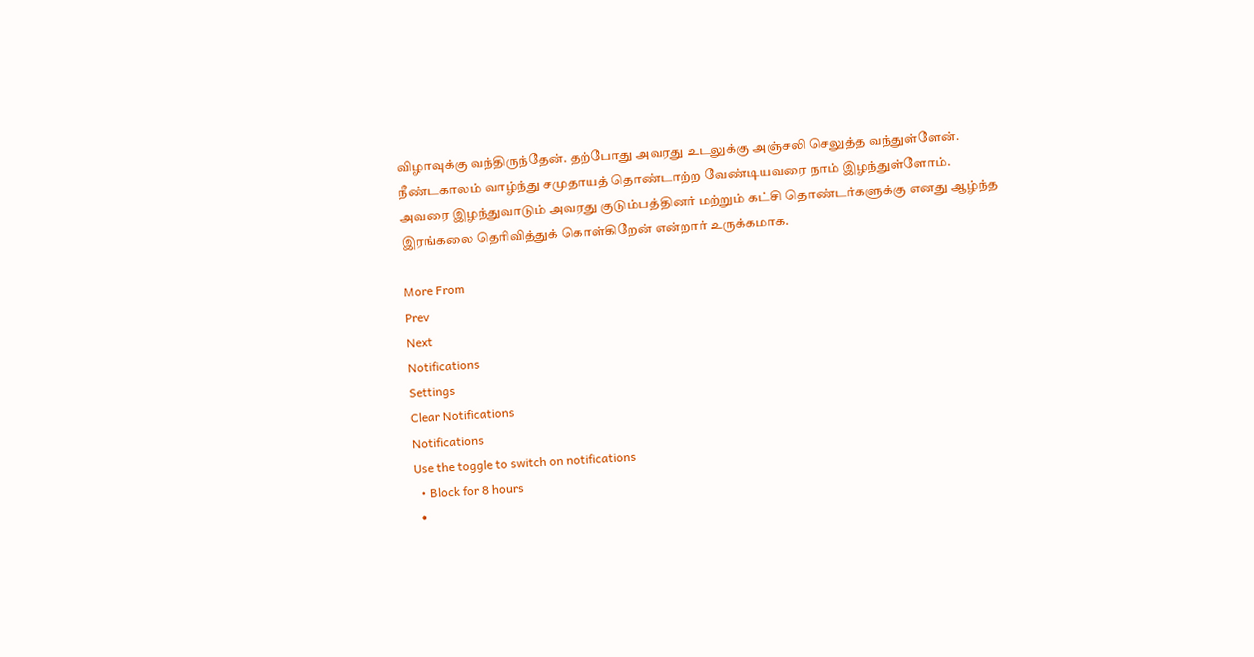விழாவுக்கு வந்திருந்தேன். தற்போது அவரது உடலுக்கு அஞ்சலி செலுத்த வந்துள்ளேன். நீண்டகாலம் வாழ்ந்து சமுதாயத் தொண்டாற்ற வேண்டியவரை நாம் இழந்துள்ளோம். அவரை இழந்துவாடும் அவரது குடும்பத்தினர் மற்றும் கட்சி தொண்டர்களுக்கு எனது ஆழ்ந்த இரங்கலை தெரிவித்துக் கொள்கிறேன் என்றார் உருக்கமாக.

More From
Prev
Next
Notifications
Settings
Clear Notifications
Notifications
Use the toggle to switch on notifications
  • Block for 8 hours
  •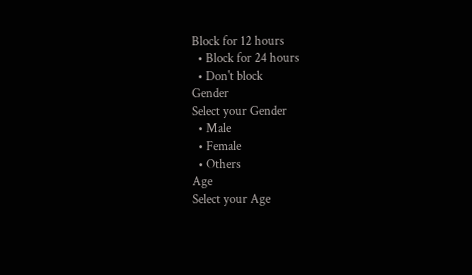Block for 12 hours
  • Block for 24 hours
  • Don't block
Gender
Select your Gender
  • Male
  • Female
  • Others
Age
Select your Age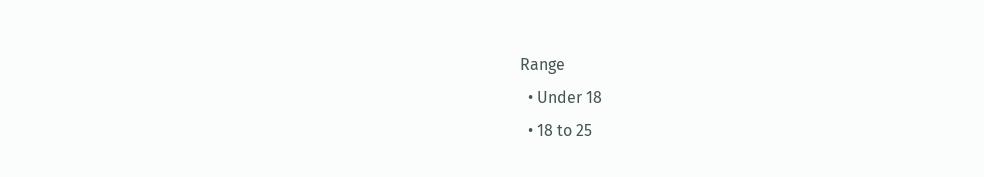Range
  • Under 18
  • 18 to 25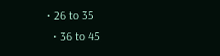• 26 to 35
  • 36 to 45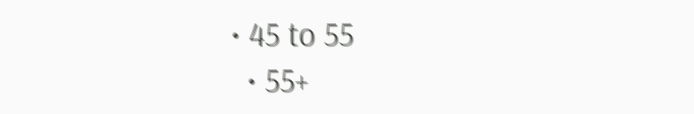• 45 to 55
  • 55+